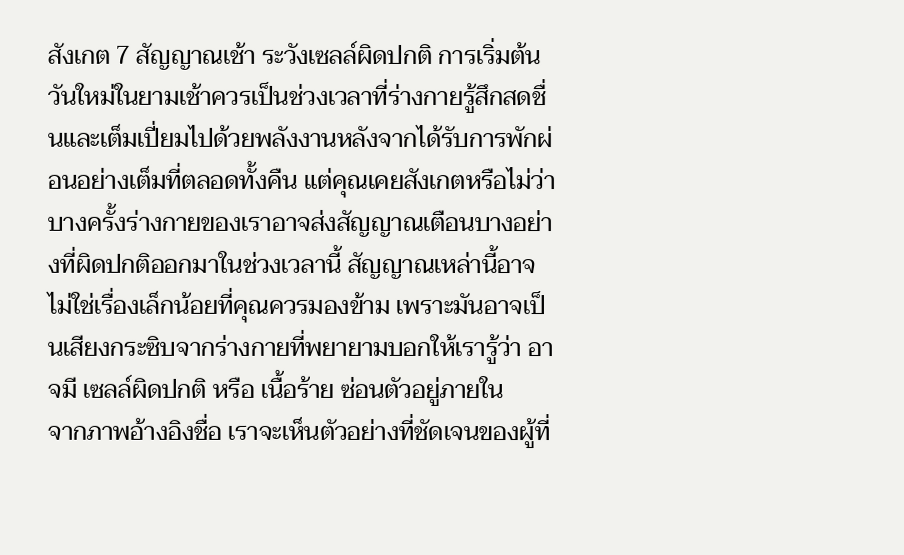สังเกต 7 สัญญาณเช้า ระวังเซลล์ผิดปกติ การเริ่มต้นวันใหม่ในยามเช้าควรเป็นช่วงเวลาที่ร่างกายรู้สึกสดชื่นและเต็มเปี่ยมไปด้วยพลังงานหลังจากได้รับการพักผ่อนอย่างเต็มที่ตลอดทั้งคืน แต่คุณเคยสังเกตหรือไม่ว่า บางครั้งร่างกายของเราอาจส่งสัญญาณเตือนบางอย่างที่ผิดปกติออกมาในช่วงเวลานี้ สัญญาณเหล่านี้อาจไม่ใช่เรื่องเล็กน้อยที่คุณควรมองข้าม เพราะมันอาจเป็นเสียงกระซิบจากร่างกายที่พยายามบอกให้เรารู้ว่า อาจมี เซลล์ผิดปกติ หรือ เนื้อร้าย ซ่อนตัวอยู่ภายใน
จากภาพอ้างอิงชื่อ เราจะเห็นตัวอย่างที่ชัดเจนของผู้ที่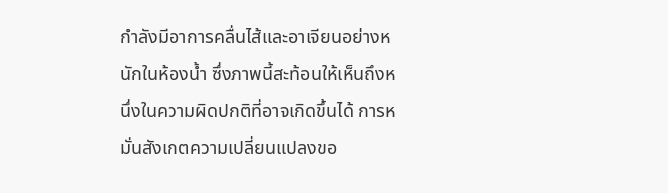กำลังมีอาการคลื่นไส้และอาเจียนอย่างหนักในห้องน้ำ ซึ่งภาพนี้สะท้อนให้เห็นถึงหนึ่งในความผิดปกติที่อาจเกิดขึ้นได้ การหมั่นสังเกตความเปลี่ยนแปลงขอ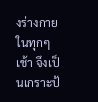งร่างกายในทุกๆ เช้า จึงเป็นเกราะป้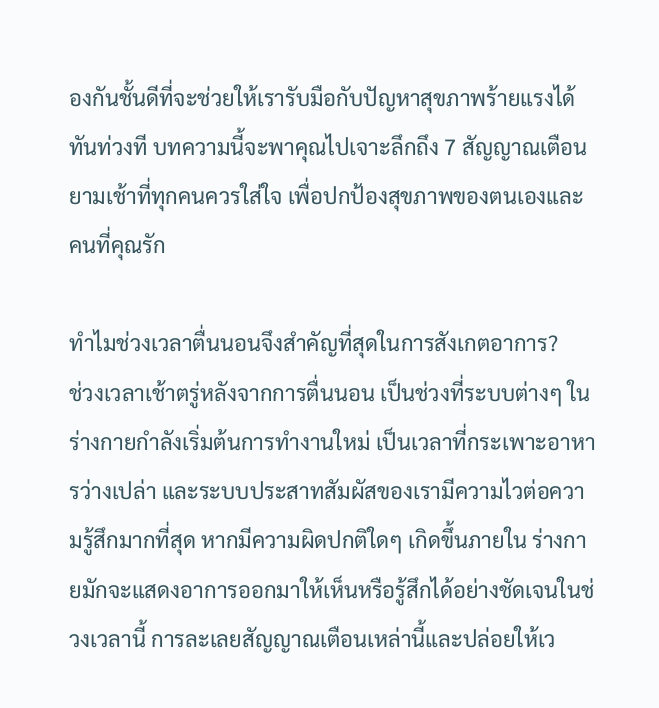องกันชั้นดีที่จะช่วยให้เรารับมือกับปัญหาสุขภาพร้ายแรงได้ทันท่วงที บทความนี้จะพาคุณไปเจาะลึกถึง 7 สัญญาณเตือนยามเช้าที่ทุกคนควรใส่ใจ เพื่อปกป้องสุขภาพของตนเองและคนที่คุณรัก

ทำไมช่วงเวลาตื่นนอนจึงสำคัญที่สุดในการสังเกตอาการ?
ช่วงเวลาเช้าตรู่หลังจากการตื่นนอน เป็นช่วงที่ระบบต่างๆ ในร่างกายกำลังเริ่มต้นการทำงานใหม่ เป็นเวลาที่กระเพาะอาหารว่างเปล่า และระบบประสาทสัมผัสของเรามีความไวต่อความรู้สึกมากที่สุด หากมีความผิดปกติใดๆ เกิดขึ้นภายใน ร่างกายมักจะแสดงอาการออกมาให้เห็นหรือรู้สึกได้อย่างชัดเจนในช่วงเวลานี้ การละเลยสัญญาณเตือนเหล่านี้และปล่อยให้เว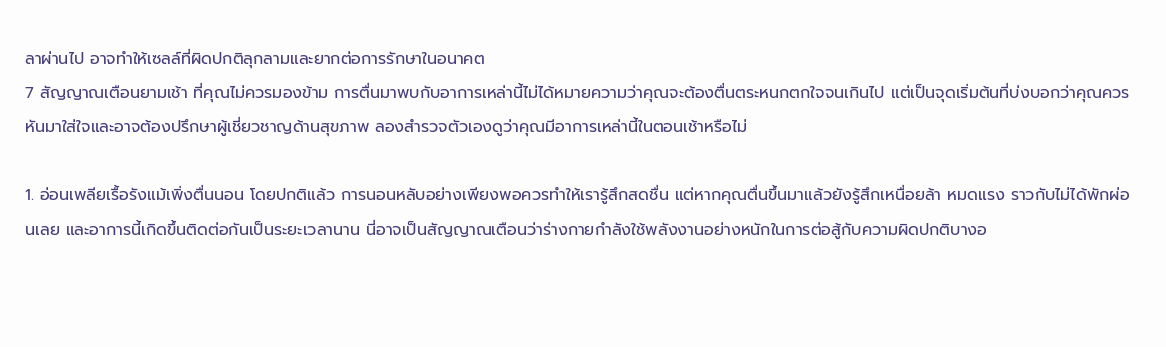ลาผ่านไป อาจทำให้เซลล์ที่ผิดปกติลุกลามและยากต่อการรักษาในอนาคต
7 สัญญาณเตือนยามเช้า ที่คุณไม่ควรมองข้าม การตื่นมาพบกับอาการเหล่านี้ไม่ได้หมายความว่าคุณจะต้องตื่นตระหนกตกใจจนเกินไป แต่เป็นจุดเริ่มต้นที่บ่งบอกว่าคุณควรหันมาใส่ใจและอาจต้องปรึกษาผู้เชี่ยวชาญด้านสุขภาพ ลองสำรวจตัวเองดูว่าคุณมีอาการเหล่านี้ในตอนเช้าหรือไม่

1. อ่อนเพลียเรื้อรังแม้เพิ่งตื่นนอน โดยปกติแล้ว การนอนหลับอย่างเพียงพอควรทำให้เรารู้สึกสดชื่น แต่หากคุณตื่นขึ้นมาแล้วยังรู้สึกเหนื่อยล้า หมดแรง ราวกับไม่ได้พักผ่อนเลย และอาการนี้เกิดขึ้นติดต่อกันเป็นระยะเวลานาน นี่อาจเป็นสัญญาณเตือนว่าร่างกายกำลังใช้พลังงานอย่างหนักในการต่อสู้กับความผิดปกติบางอ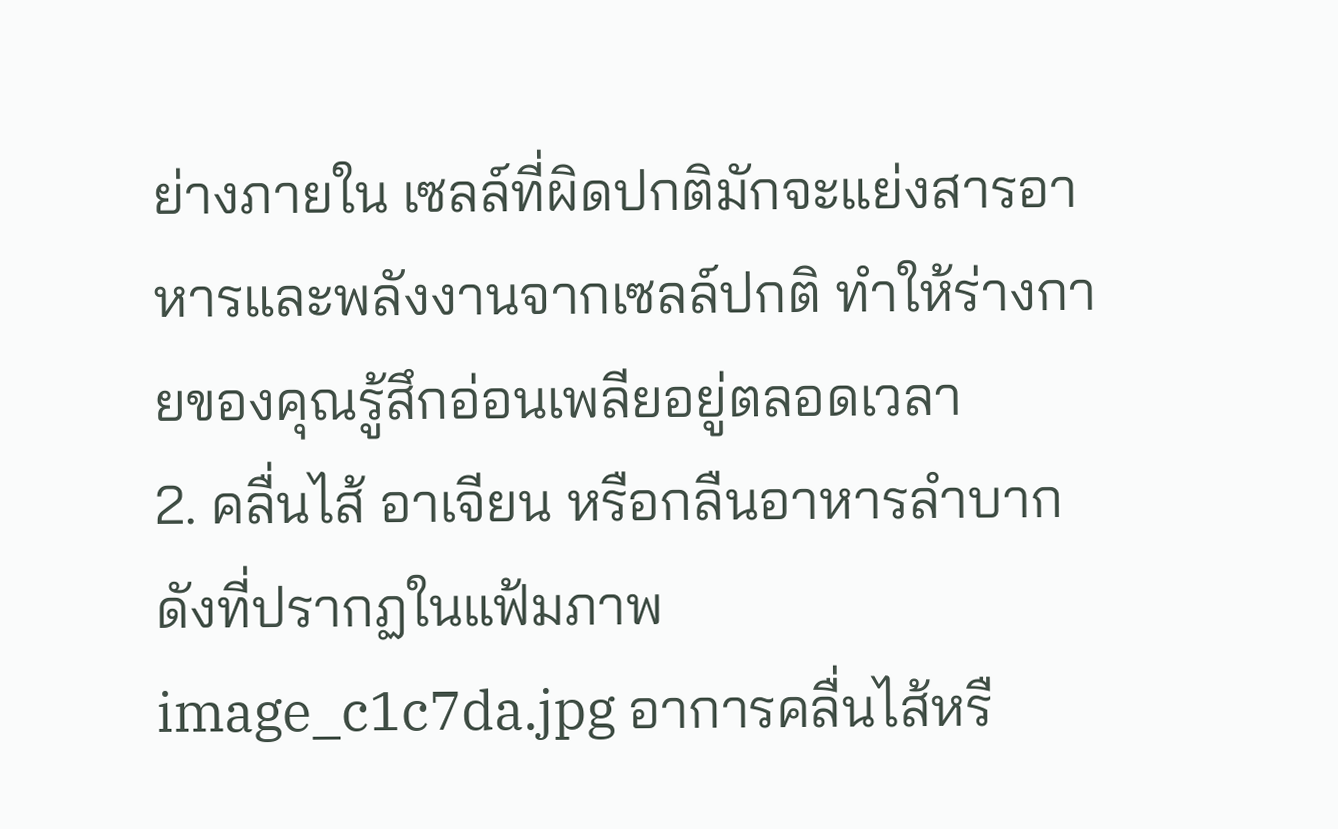ย่างภายใน เซลล์ที่ผิดปกติมักจะแย่งสารอาหารและพลังงานจากเซลล์ปกติ ทำให้ร่างกายของคุณรู้สึกอ่อนเพลียอยู่ตลอดเวลา
2. คลื่นไส้ อาเจียน หรือกลืนอาหารลำบาก ดังที่ปรากฏในแฟ้มภาพ image_c1c7da.jpg อาการคลื่นไส้หรื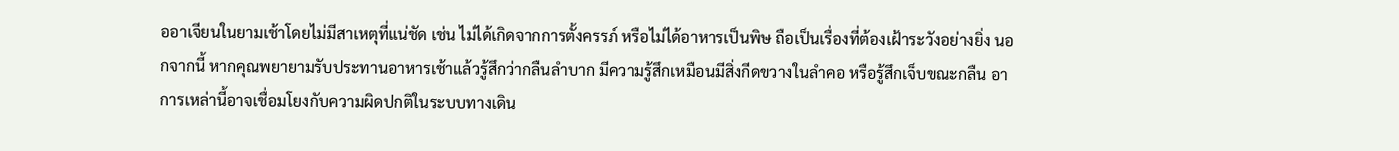ออาเจียนในยามเช้าโดยไม่มีสาเหตุที่แน่ชัด เช่น ไม่ได้เกิดจากการตั้งครรภ์ หรือไม่ได้อาหารเป็นพิษ ถือเป็นเรื่องที่ต้องเฝ้าระวังอย่างยิ่ง นอกจากนี้ หากคุณพยายามรับประทานอาหารเช้าแล้วรู้สึกว่ากลืนลำบาก มีความรู้สึกเหมือนมีสิ่งกีดขวางในลำคอ หรือรู้สึกเจ็บขณะกลืน อาการเหล่านี้อาจเชื่อมโยงกับความผิดปกติในระบบทางเดิน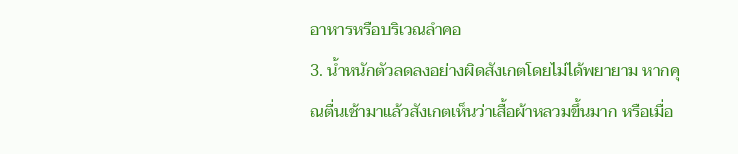อาหารหรือบริเวณลำคอ
3. น้ำหนักตัวลดลงอย่างผิดสังเกตโดยไม่ได้พยายาม หากคุณตื่นเช้ามาแล้วสังเกตเห็นว่าเสื้อผ้าหลวมขึ้นมาก หรือเมื่อ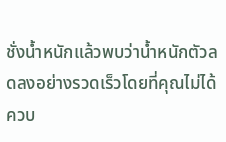ชั่งน้ำหนักแล้วพบว่าน้ำหนักตัวลดลงอย่างรวดเร็วโดยที่คุณไม่ได้ควบ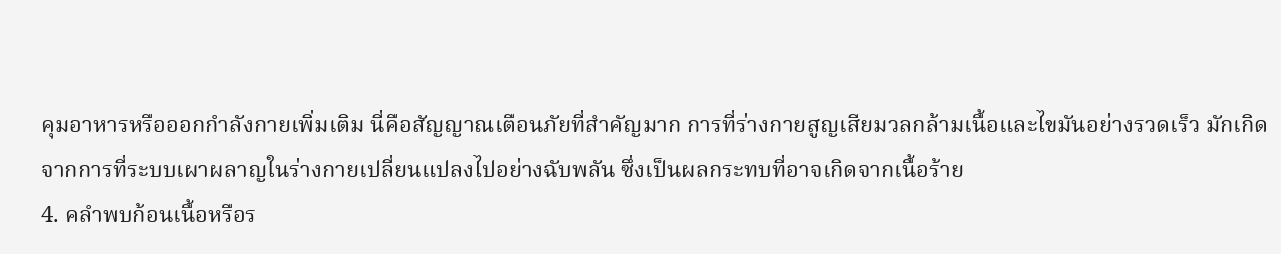คุมอาหารหรือออกกำลังกายเพิ่มเติม นี่คือสัญญาณเตือนภัยที่สำคัญมาก การที่ร่างกายสูญเสียมวลกล้ามเนื้อและไขมันอย่างรวดเร็ว มักเกิดจากการที่ระบบเผาผลาญในร่างกายเปลี่ยนแปลงไปอย่างฉับพลัน ซึ่งเป็นผลกระทบที่อาจเกิดจากเนื้อร้าย
4. คลำพบก้อนเนื้อหรือร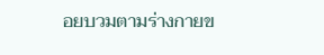อยบวมตามร่างกายข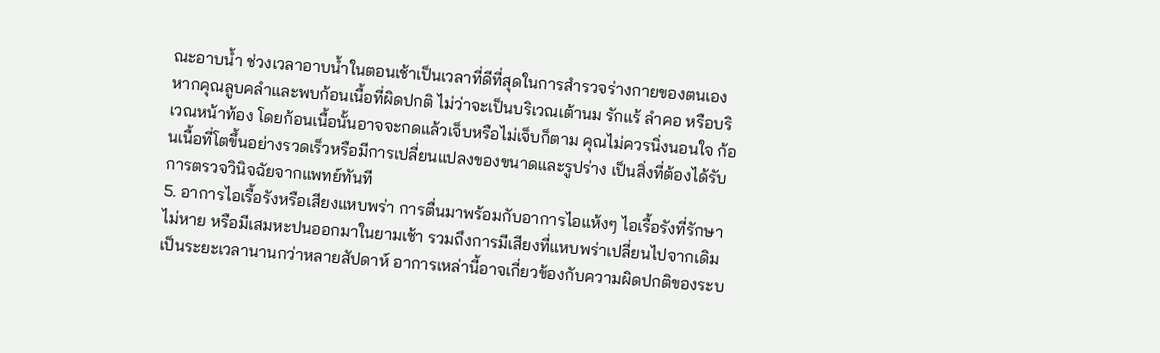ณะอาบน้ำ ช่วงเวลาอาบน้ำในตอนเช้าเป็นเวลาที่ดีที่สุดในการสำรวจร่างกายของตนเอง หากคุณลูบคลำและพบก้อนเนื้อที่ผิดปกติ ไม่ว่าจะเป็นบริเวณเต้านม รักแร้ ลำคอ หรือบริเวณหน้าท้อง โดยก้อนเนื้อนั้นอาจจะกดแล้วเจ็บหรือไม่เจ็บก็ตาม คุณไม่ควรนิ่งนอนใจ ก้อนเนื้อที่โตขึ้นอย่างรวดเร็วหรือมีการเปลี่ยนแปลงของขนาดและรูปร่าง เป็นสิ่งที่ต้องได้รับการตรวจวินิจฉัยจากแพทย์ทันที
5. อาการไอเรื้อรังหรือเสียงแหบพร่า การตื่นมาพร้อมกับอาการไอแห้งๆ ไอเรื้อรังที่รักษาไม่หาย หรือมีเสมหะปนออกมาในยามเช้า รวมถึงการมีเสียงที่แหบพร่าเปลี่ยนไปจากเดิม เป็นระยะเวลานานกว่าหลายสัปดาห์ อาการเหล่านี้อาจเกี่ยวข้องกับความผิดปกติของระบ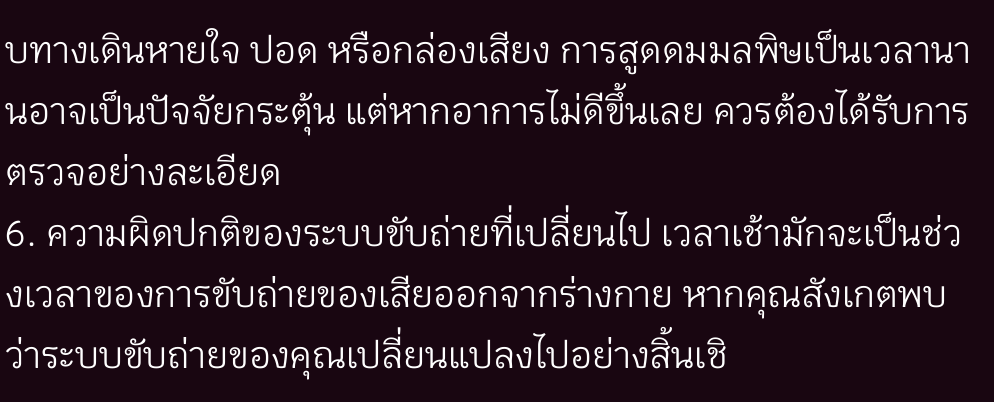บทางเดินหายใจ ปอด หรือกล่องเสียง การสูดดมมลพิษเป็นเวลานานอาจเป็นปัจจัยกระตุ้น แต่หากอาการไม่ดีขึ้นเลย ควรต้องได้รับการตรวจอย่างละเอียด
6. ความผิดปกติของระบบขับถ่ายที่เปลี่ยนไป เวลาเช้ามักจะเป็นช่วงเวลาของการขับถ่ายของเสียออกจากร่างกาย หากคุณสังเกตพบว่าระบบขับถ่ายของคุณเปลี่ยนแปลงไปอย่างสิ้นเชิ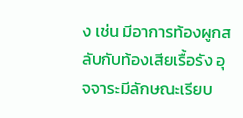ง เช่น มีอาการท้องผูกสลับกับท้องเสียเรื้อรัง อุจจาระมีลักษณะเรียบ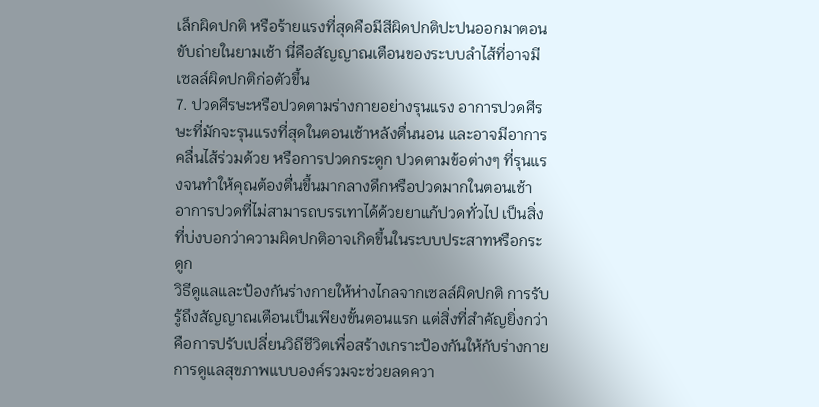เล็กผิดปกติ หรือร้ายแรงที่สุดคือมีสีผิดปกติปะปนออกมาตอนขับถ่ายในยามเช้า นี่คือสัญญาณเตือนของระบบลำไส้ที่อาจมีเซลล์ผิดปกติก่อตัวขึ้น
7. ปวดศีรษะหรือปวดตามร่างกายอย่างรุนแรง อาการปวดศีรษะที่มักจะรุนแรงที่สุดในตอนเช้าหลังตื่นนอน และอาจมีอาการคลื่นไส้ร่วมด้วย หรือการปวดกระดูก ปวดตามข้อต่างๆ ที่รุนแรงจนทำให้คุณต้องตื่นขึ้นมากลางดึกหรือปวดมากในตอนเช้า อาการปวดที่ไม่สามารถบรรเทาได้ด้วยยาแก้ปวดทั่วไป เป็นสิ่งที่บ่งบอกว่าความผิดปกติอาจเกิดขึ้นในระบบประสาทหรือกระดูก
วิธีดูแลและป้องกันร่างกายให้ห่างไกลจากเซลล์ผิดปกติ การรับรู้ถึงสัญญาณเตือนเป็นเพียงขั้นตอนแรก แต่สิ่งที่สำคัญยิ่งกว่าคือการปรับเปลี่ยนวิถีชีวิตเพื่อสร้างเกราะป้องกันให้กับร่างกาย การดูแลสุขภาพแบบองค์รวมจะช่วยลดควา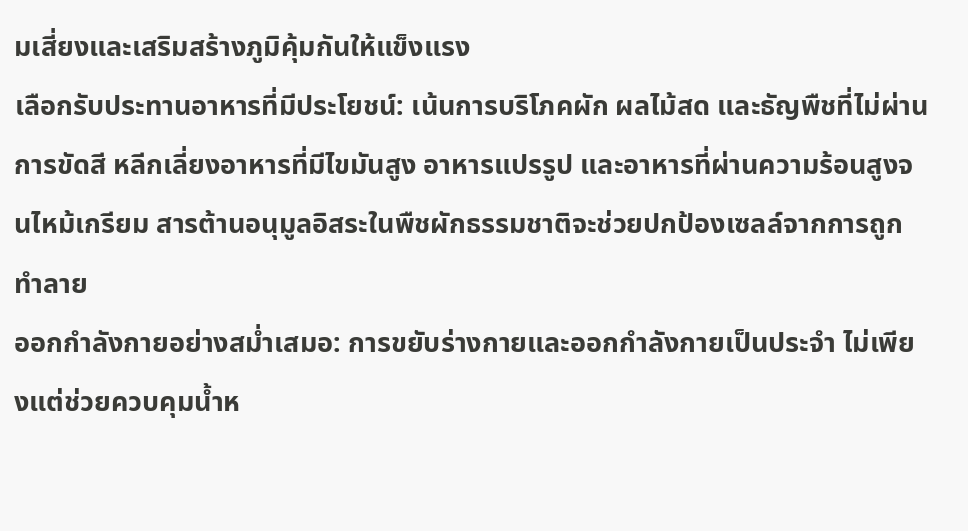มเสี่ยงและเสริมสร้างภูมิคุ้มกันให้แข็งแรง
เลือกรับประทานอาหารที่มีประโยชน์: เน้นการบริโภคผัก ผลไม้สด และธัญพืชที่ไม่ผ่านการขัดสี หลีกเลี่ยงอาหารที่มีไขมันสูง อาหารแปรรูป และอาหารที่ผ่านความร้อนสูงจนไหม้เกรียม สารต้านอนุมูลอิสระในพืชผักธรรมชาติจะช่วยปกป้องเซลล์จากการถูกทำลาย
ออกกำลังกายอย่างสม่ำเสมอ: การขยับร่างกายและออกกำลังกายเป็นประจำ ไม่เพียงแต่ช่วยควบคุมน้ำห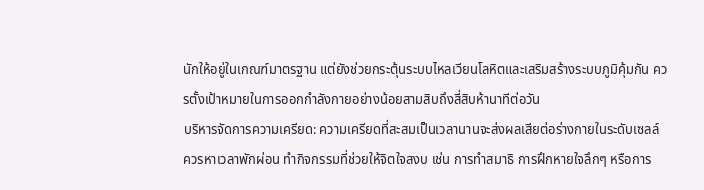นักให้อยู่ในเกณฑ์มาตรฐาน แต่ยังช่วยกระตุ้นระบบไหลเวียนโลหิตและเสริมสร้างระบบภูมิคุ้มกัน ควรตั้งเป้าหมายในการออกกำลังกายอย่างน้อยสามสิบถึงสี่สิบห้านาทีต่อวัน
บริหารจัดการความเครียด: ความเครียดที่สะสมเป็นเวลานานจะส่งผลเสียต่อร่างกายในระดับเซลล์ ควรหาเวลาพักผ่อน ทำกิจกรรมที่ช่วยให้จิตใจสงบ เช่น การทำสมาธิ การฝึกหายใจลึกๆ หรือการ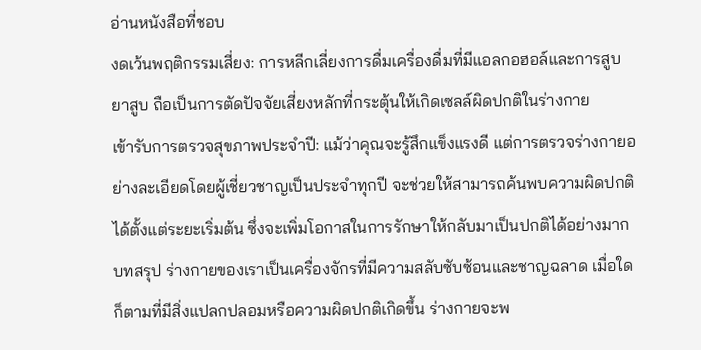อ่านหนังสือที่ชอบ
งดเว้นพฤติกรรมเสี่ยง: การหลีกเลี่ยงการดื่มเครื่องดื่มที่มีแอลกอฮอล์และการสูบยาสูบ ถือเป็นการตัดปัจจัยเสี่ยงหลักที่กระตุ้นให้เกิดเซลล์ผิดปกติในร่างกาย
เข้ารับการตรวจสุขภาพประจำปี: แม้ว่าคุณจะรู้สึกแข็งแรงดี แต่การตรวจร่างกายอย่างละเอียดโดยผู้เชี่ยวชาญเป็นประจำทุกปี จะช่วยให้สามารถค้นพบความผิดปกติได้ตั้งแต่ระยะเริ่มต้น ซึ่งจะเพิ่มโอกาสในการรักษาให้กลับมาเป็นปกติได้อย่างมาก
บทสรุป ร่างกายของเราเป็นเครื่องจักรที่มีความสลับซับซ้อนและชาญฉลาด เมื่อใดก็ตามที่มีสิ่งแปลกปลอมหรือความผิดปกติเกิดขึ้น ร่างกายจะพ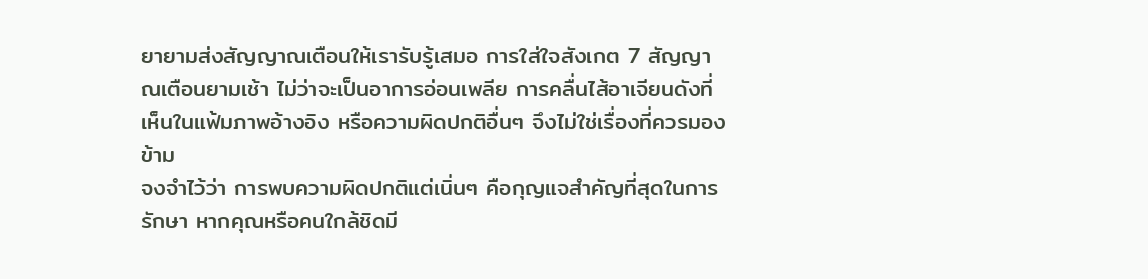ยายามส่งสัญญาณเตือนให้เรารับรู้เสมอ การใส่ใจสังเกต 7 สัญญาณเตือนยามเช้า ไม่ว่าจะเป็นอาการอ่อนเพลีย การคลื่นไส้อาเจียนดังที่เห็นในแฟ้มภาพอ้างอิง หรือความผิดปกติอื่นๆ จึงไม่ใช่เรื่องที่ควรมองข้าม
จงจำไว้ว่า การพบความผิดปกติแต่เนิ่นๆ คือกุญแจสำคัญที่สุดในการรักษา หากคุณหรือคนใกล้ชิดมี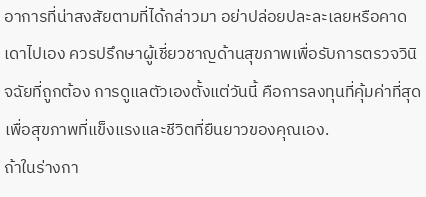อาการที่น่าสงสัยตามที่ได้กล่าวมา อย่าปล่อยปละละเลยหรือคาดเดาไปเอง ควรปรึกษาผู้เชี่ยวชาญด้านสุขภาพเพื่อรับการตรวจวินิจฉัยที่ถูกต้อง การดูแลตัวเองตั้งแต่วันนี้ คือการลงทุนที่คุ้มค่าที่สุดเพื่อสุขภาพที่แข็งแรงและชีวิตที่ยืนยาวของคุณเอง.
ถ้าในร่างกา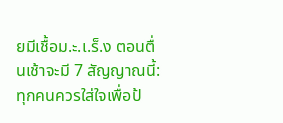ยมีเชื้อม.ะ.เ.ร็.ง ตอนตื่นเช้าจะมี 7 สัญญาณนี้: ทุกคนควรใส่ใจเพื่อป้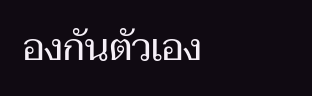องกันตัวเอง